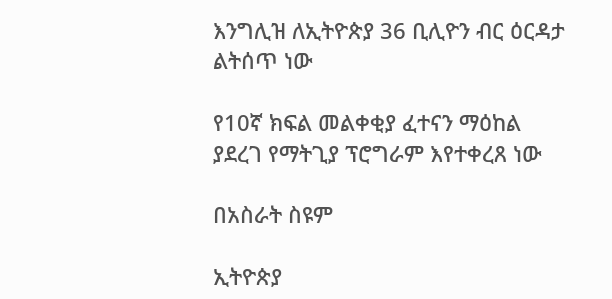እንግሊዝ ለኢትዮጵያ 36 ቢሊዮን ብር ዕርዳታ ልትሰጥ ነው

የ10ኛ ክፍል መልቀቂያ ፈተናን ማዕከል ያደረገ የማትጊያ ፕሮግራም እየተቀረጸ ነው

በአስራት ስዩም

ኢትዮጵያ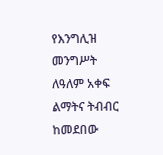የእንግሊዝ መንግሥት ለዓለም አቀፍ ልማትና ትብብር ከመደበው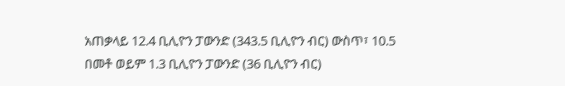አጠቃላይ 12.4 ቢሊዮን ፓውንድ (343.5 ቢሊዮን ብር) ውስጥ፣ 10.5 በመቶ ወይም 1.3 ቢሊዮን ፓውንድ (36 ቢሊዮን ብር)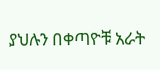ያህሉን በቀጣዮቹ አራት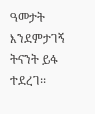ዓመታት እንደምታገኝ ትናንት ይፋ ተደረገ፡፡